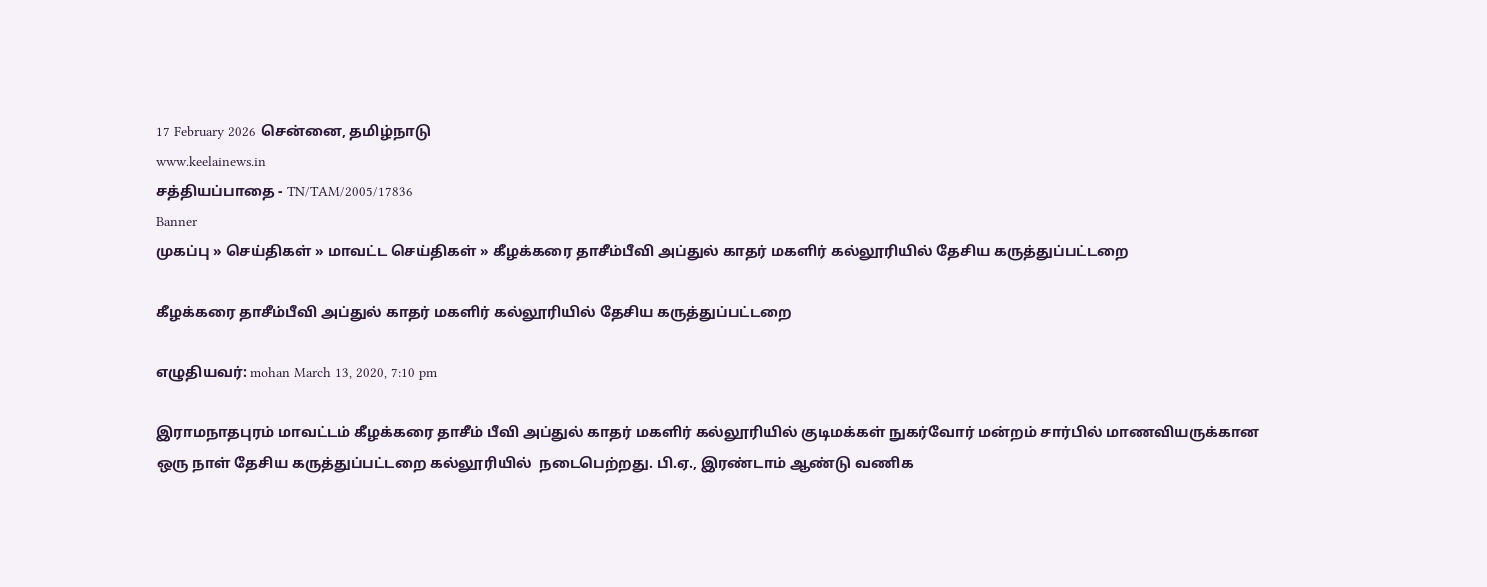17 February 2026 சென்னை, தமிழ்நாடு
www.keelainews.in
சத்தியப்பாதை - TN/TAM/2005/17836
Banner
முகப்பு » செய்திகள் » மாவட்ட செய்திகள் » கீழக்கரை தாசீம்பீவி அப்துல் காதர் மகளிர் கல்லூரியில் தேசிய கருத்துப்பட்டறை

கீழக்கரை தாசீம்பீவி அப்துல் காதர் மகளிர் கல்லூரியில் தேசிய கருத்துப்பட்டறை

எழுதியவர்: mohan March 13, 2020, 7:10 pm

இராமநாதபுரம் மாவட்டம் கீழக்கரை தாசீம் பீவி அப்துல் காதர் மகளிர் கல்லூரியில் குடிமக்கள் நுகர்வோர் மன்றம் சார்பில் மாணவியருக்கான ஒரு நாள் தேசிய கருத்துப்பட்டறை கல்லூரியில்  நடைபெற்றது. பி.ஏ., இரண்டாம் ஆண்டு வணிக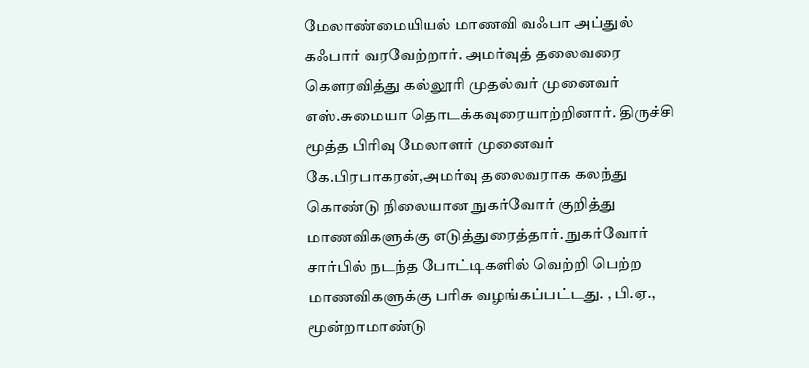மேலாண்மையியல் மாணவி வஃபா அப்துல் கஃபார் வரவேற்றார். அமர்வுத் தலைவரை கௌரவித்து கல்லூரி முதல்வர் முனைவர் எஸ்.சுமையா தொடக்கவுரையாற்றினார். திருச்சி மூத்த பிரிவு மேலாளர் முனைவர் கே.பிரபாகரன்,அமர்வு தலைவராக கலந்து கொண்டு நிலையான நுகர்வோர் குறித்து மாணவிகளுக்கு எடுத்துரைத்தார். நுகர்வோர் சார்பில் நடந்த போட்டிகளில் வெற்றி பெற்ற மாணவிகளுக்கு பரிசு வழங்கப்பட்டது. , பி.ஏ., மூன்றாமாண்டு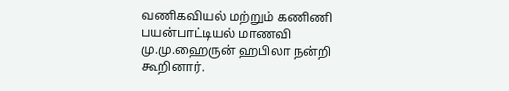வணிகவியல் மற்றும் கணிணி பயன்பாட்டியல் மாணவி மு.மு.ஹைருன் ஹபிலா நன்றி கூறினார்.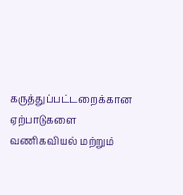கருத்துப்பட்டறைக்கான ஏற்பாடுகளை வணிகவியல் மற்றும்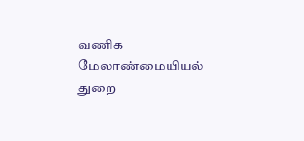வணிக மேலாண்மையியல் துறை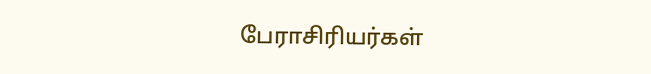பேராசிரியர்கள்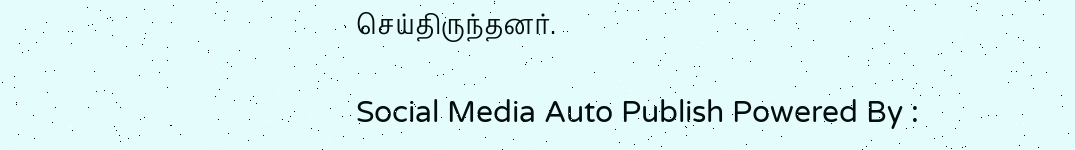செய்திருந்தனர்.

Social Media Auto Publish Powered By :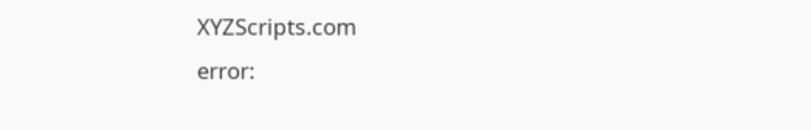XYZScripts.com
error: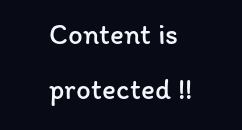Content is protected !!